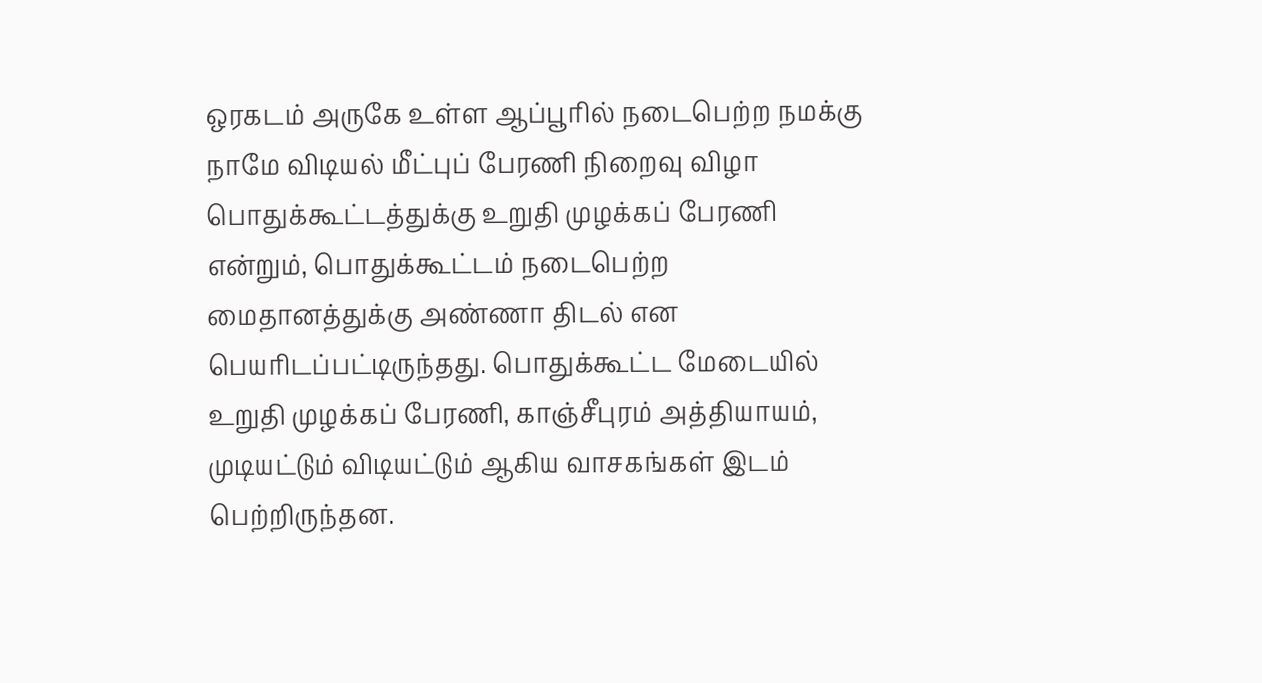ஒரகடம் அருகே உள்ள ஆப்பூரில் நடைபெற்ற நமக்கு நாமே விடியல் மீட்புப் பேரணி நிறைவு விழா பொதுக்கூட்டத்துக்கு உறுதி முழக்கப் பேரணி என்றும், பொதுக்கூட்டம் நடைபெற்ற மைதானத்துக்கு அண்ணா திடல் என பெயரிடப்பட்டிருந்தது. பொதுக்கூட்ட மேடையில் உறுதி முழக்கப் பேரணி, காஞ்சீபுரம் அத்தியாயம், முடியட்டும் விடியட்டும் ஆகிய வாசகங்கள் இடம் பெற்றிருந்தன.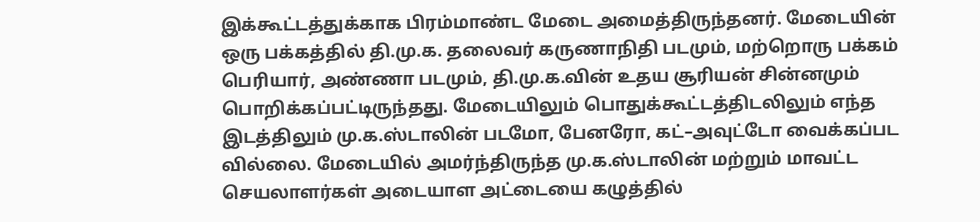இக்கூட்டத்துக்காக பிரம்மாண்ட மேடை அமைத்திருந்தனர். மேடையின் ஒரு பக்கத்தில் தி.மு.க. தலைவர் கருணாநிதி படமும், மற்றொரு பக்கம் பெரியார், அண்ணா படமும், தி.மு.க.வின் உதய சூரியன் சின்னமும் பொறிக்கப்பட்டிருந்தது. மேடையிலும் பொதுக்கூட்டத்திடலிலும் எந்த இடத்திலும் மு.க.ஸ்டாலின் படமோ, பேனரோ, கட்–அவுட்டோ வைக்கப்பட வில்லை. மேடையில் அமர்ந்திருந்த மு.க.ஸ்டாலின் மற்றும் மாவட்ட செயலாளர்கள் அடையாள அட்டையை கழுத்தில்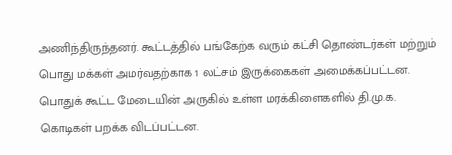அணிந்திருந்தனர். கூட்டத்தில் பங்கேற்க வரும் கட்சி தொண்டர்கள் மற்றும் பொது மக்கள் அமர்வதற்காக 1 லட்சம் இருக்கைகள் அமைக்கப்பட்டன. பொதுக் கூட்ட மேடையின் அருகில் உள்ள மரக்கிளைகளில் தி.மு.க. கொடிகள் பறக்க விடப்பட்டன.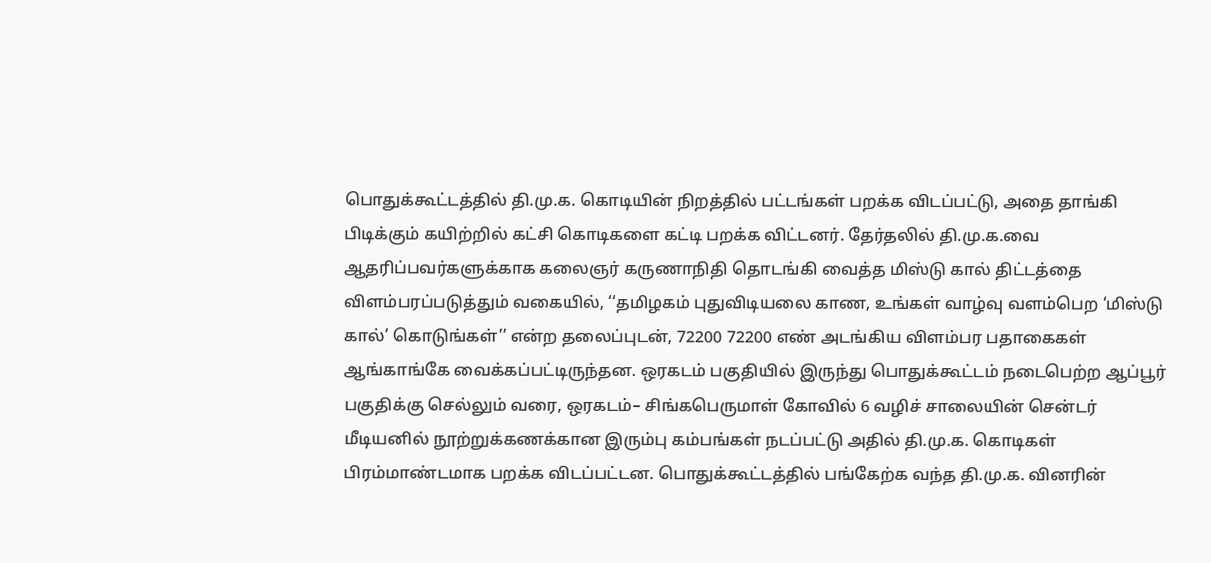பொதுக்கூட்டத்தில் தி.மு.க. கொடியின் நிறத்தில் பட்டங்கள் பறக்க விடப்பட்டு, அதை தாங்கி பிடிக்கும் கயிற்றில் கட்சி கொடிகளை கட்டி பறக்க விட்டனர். தேர்தலில் தி.மு.க.வை ஆதரிப்பவர்களுக்காக கலைஞர் கருணாநிதி தொடங்கி வைத்த மிஸ்டு கால் திட்டத்தை விளம்பரப்படுத்தும் வகையில், ‘‘தமிழகம் புதுவிடியலை காண, உங்கள் வாழ்வு வளம்பெற ‘மிஸ்டு கால்’ கொடுங்கள்’’ என்ற தலைப்புடன், 72200 72200 எண் அடங்கிய விளம்பர பதாகைகள் ஆங்காங்கே வைக்கப்பட்டிருந்தன. ஒரகடம் பகுதியில் இருந்து பொதுக்கூட்டம் நடைபெற்ற ஆப்பூர் பகுதிக்கு செல்லும் வரை, ஒரகடம்– சிங்கபெருமாள் கோவில் 6 வழிச் சாலையின் சென்டர் மீடியனில் நூற்றுக்கணக்கான இரும்பு கம்பங்கள் நடப்பட்டு அதில் தி.மு.க. கொடிகள் பிரம்மாண்டமாக பறக்க விடப்பட்டன. பொதுக்கூட்டத்தில் பங்கேற்க வந்த தி.மு.க. வினரின்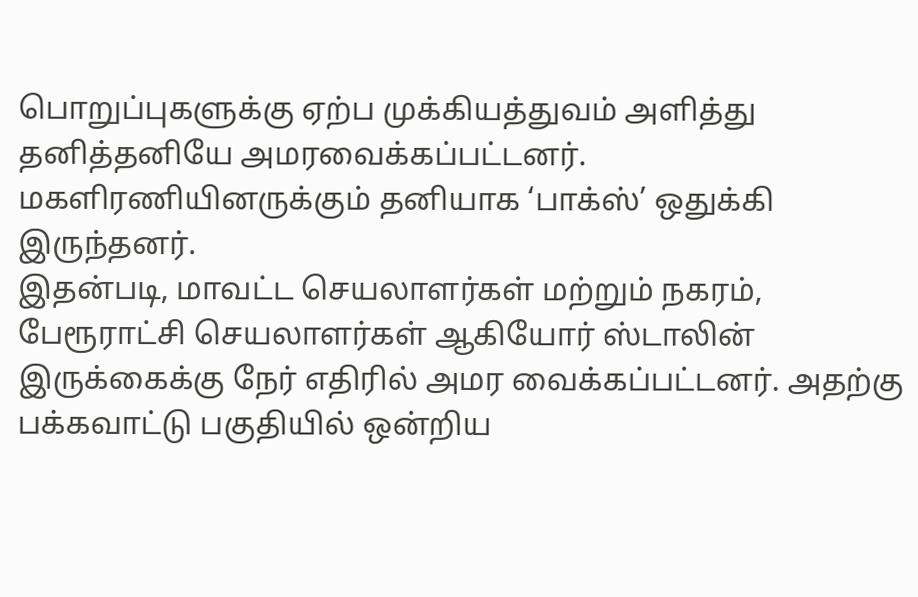பொறுப்புகளுக்கு ஏற்ப முக்கியத்துவம் அளித்து தனித்தனியே அமரவைக்கப்பட்டனர். மகளிரணியினருக்கும் தனியாக ‘பாக்ஸ்’ ஒதுக்கி இருந்தனர்.
இதன்படி, மாவட்ட செயலாளர்கள் மற்றும் நகரம், பேரூராட்சி செயலாளர்கள் ஆகியோர் ஸ்டாலின் இருக்கைக்கு நேர் எதிரில் அமர வைக்கப்பட்டனர். அதற்கு பக்கவாட்டு பகுதியில் ஒன்றிய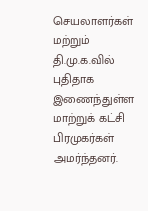செயலாளர்கள் மற்றும் தி.மு.க.வில் புதிதாக இணைந்துள்ள மாற்றுக் கட்சி பிரமுகர்கள் அமர்ந்தனர்.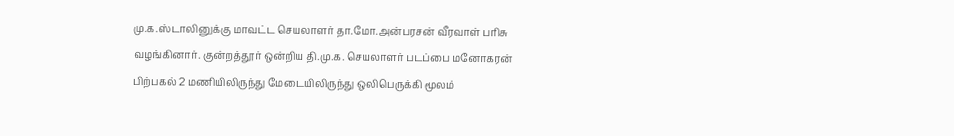மு.க.ஸ்டாலினுக்கு மாவட்ட செயலாளர் தா.மோ.அன்பரசன் வீரவாள் பரிசு வழங்கினார். குன்றத்தூர் ஒன்றிய தி.மு.க. செயலாளர் படப்பை மனோகரன் பிற்பகல் 2 மணியிலிருந்து மேடையிலிருந்து ஒலிபெருக்கி மூலம்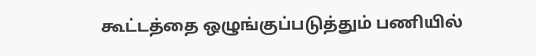கூட்டத்தை ஒழுங்குப்படுத்தும் பணியில்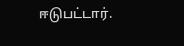ஈடுபட்டார்.